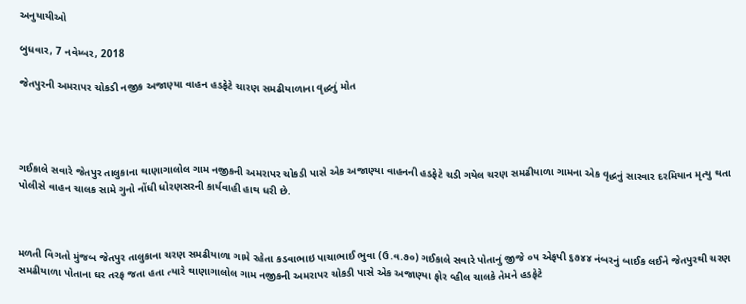અનુયાયીઓ

બુધવાર, 7 નવેમ્બર, 2018

જેતપુરની અમરાપર ચોકડી નજીક અજાણ્યા વાહન હડફેટે ચારણ સમઢીયાળાના વૃદ્ધનું મોત




ગઈકાલે સવારે જેતપુર તાલુકાના થાણાગાલોલ ગામ નજીકની અમરાપર ચોકડી પાસે એક અજાણ્યા વાહનની હડફેટે ચડી ગયેલ ચરણ સમઢીયાળા ગામના એક વૃદ્ધનું સારવાર દરમિયાન મૃત્યુ થતા પોલીસે વાહન ચાલક સામે ગુનો નોંધી ધોરણસરની કાર્યવાહી હાથ ધરી છે.



મળતી વિગતો મુંજબ જેતપુર તાલુકાના ચરણ સમઢીયાળા ગામે રહેતા કડવાભાઇ પાચાભાઈ ભુવા (ઉ.વ.૭૦) ગઈકાલે સવારે પોતાનું જીજે ૦૫ એફપી ૬૭૪૪ નંબરનું બાઈક લઈને જેતપુરથી ચરણ સમઢીયાળા પોતાના ઘર તરફ જતા હતા ત્યારે થાણાગાલોલ ગામ નજીકની અમરાપર ચોકડી પાસે એક અજાણ્યા ફોર વ્હીલ ચાલકે તેમને હડફેટે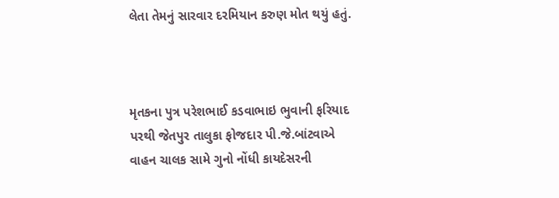લેતા તેમનું સારવાર દરમિયાન કરુણ મોત થયું હતું.



મૃતકના પુત્ર પરેશભાઈ કડવાભાઇ ભુવાની ફરિયાદ પરથી જેતપુર તાલુકા ફોજદાર પી.જે.બાંટવાએ વાહન ચાલક સામે ગુનો નોંધી કાયદેસરની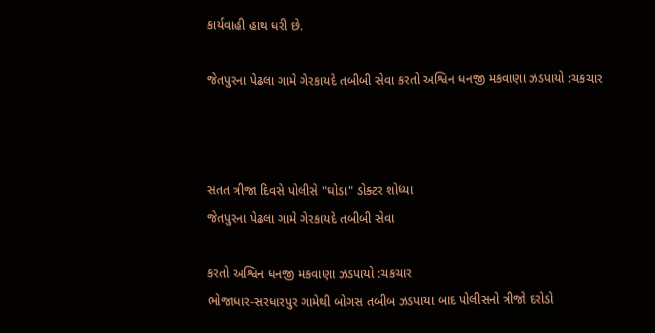કાર્યવાહી હાથ ધરી છે.

જેતપુરના પેઢલા ગામે ગેરકાયદે તબીબી સેવા કરતો અશ્વિન ધનજી મકવાણા ઝડપાયો :ચકચાર



સતત ત્રીજા દિવસે પોલીસે "ઘોડા" ડોક્ટર શોધ્યા
જેતપુરના પેઢલા ગામે ગેરકાયદે તબીબી સેવા

કરતો અશ્વિન ધનજી મકવાણા ઝડપાયો :ચકચાર
ભોજાધાર-સરધારપુર ગામેથી બોગસ તબીબ ઝડપાયા બાદ પોલીસનો ત્રીજો દરોડો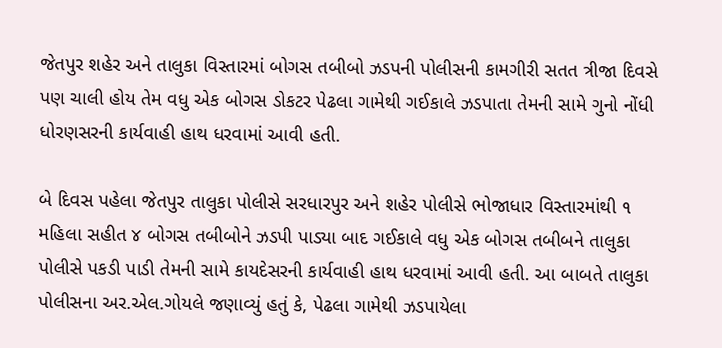જેતપુર શહેર અને તાલુકા વિસ્તારમાં બોગસ તબીબો ઝડપની પોલીસની કામગીરી સતત ત્રીજા દિવસે પણ ચાલી હોય તેમ વધુ એક બોગસ ડોકટર પેઢલા ગામેથી ગઈકાલે ઝડપાતા તેમની સામે ગુનો નોંધી ધોરણસરની કાર્યવાહી હાથ ધરવામાં આવી હતી.

બે દિવસ પહેલા જેતપુર તાલુકા પોલીસે સરધારપુર અને શહેર પોલીસે ભોજાધાર વિસ્તારમાંથી ૧ મહિલા સહીત ૪ બોગસ તબીબોને ઝડપી પાડ્યા બાદ ગઈકાલે વધુ એક બોગસ તબીબને તાલુકા પોલીસે પકડી પાડી તેમની સામે કાયદેસરની કાર્યવાહી હાથ ધરવામાં આવી હતી. આ બાબતે તાલુકા પોલીસના અર.એલ.ગોયલે જણાવ્યું હતું કે, પેઢલા ગામેથી ઝડપાયેલા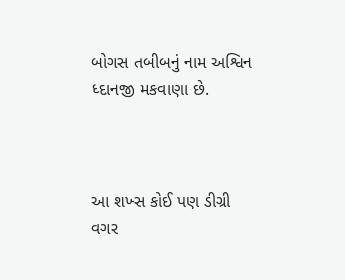બોગસ તબીબનું નામ અશ્વિન ધ્દાનજી મકવાણા છે.



આ શખ્સ કોઈ પણ ડીગ્રી વગર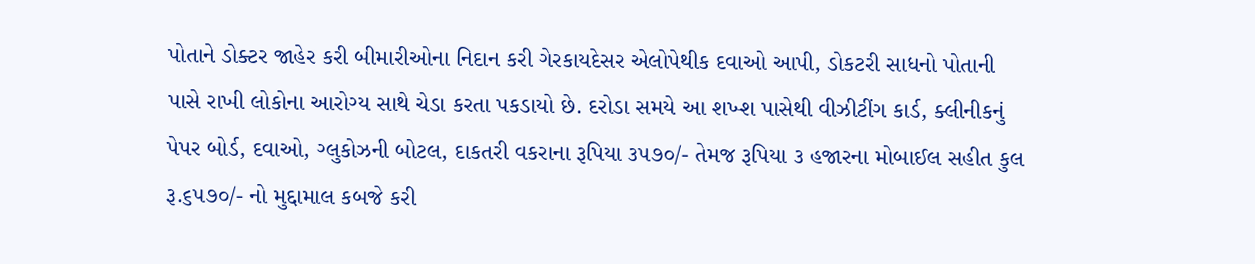પોતાને ડોક્ટર જાહેર કરી બીમારીઓના નિદાન કરી ગેરકાયદેસર એલોપેથીક દવાઓ આપી, ડોકટરી સાધનો પોતાની પાસે રાખી લોકોના આરોગ્ય સાથે ચેડા કરતા પકડાયો છે. દરોડા સમયે આ શખ્શ પાસેથી વીઝીટીંગ કાર્ડ, ક્લીનીકનું પેપર બોર્ડ, દવાઓ, ગ્લુકોઝની બોટલ, દાકતરી વકરાના રૂપિયા ૩૫૭૦/- તેમજ રૂપિયા ૩ હજારના મોબાઈલ સહીત કુલ રૂ.૬૫૭૦/- નો મુદ્દામાલ કબજે કરી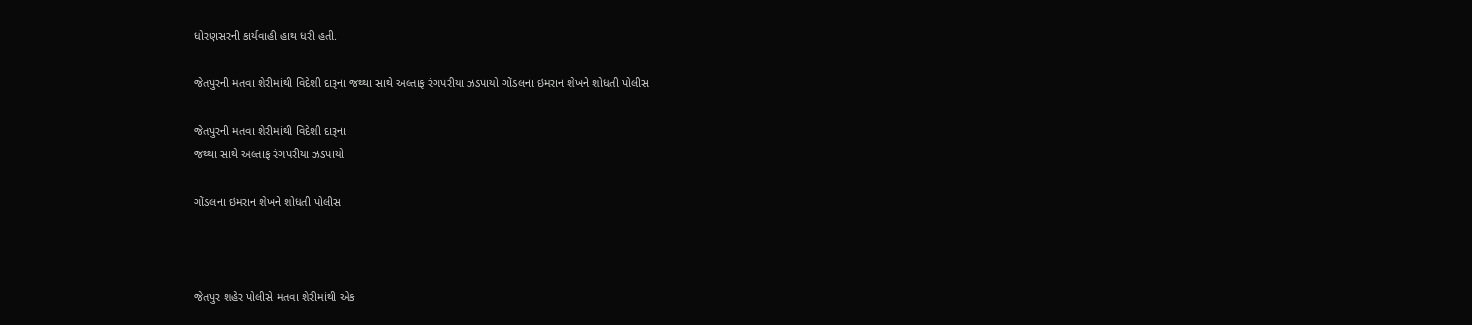ધોરણસરની કાર્યવાહી હાથ ધરી હતી.

જેતપુરની મતવા શેરીમાંથી વિદેશી દારૂના જથ્થા સાથે અલ્તાફ રંગપરીયા ઝડપાયો ગોંડલના ઇમરાન શેખને શોધતી પોલીસ

જેતપુરની મતવા શેરીમાંથી વિદેશી દારૂના
જથ્થા સાથે અલ્તાફ રંગપરીયા ઝડપાયો

ગોંડલના ઇમરાન શેખને શોધતી પોલીસ



જેતપુર શહેર પોલીસે મતવા શેરીમાંથી એક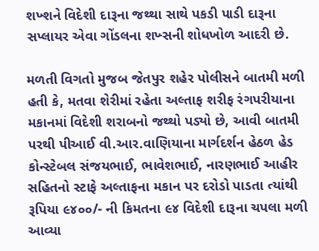શખ્શને વિદેશી દારૂના જથ્થા સાથે પકડી પાડી દારૂના સપ્લાયર એવા ગોંડલના શખ્સની શોધખોળ આદરી છે.

મળતી વિગતો મુજબ જેતપુર શહેર પોલીસને બાતમી મળી હતી કે, મતવા શેરીમાં રહેતા અલ્તાફ શરીફ રંગપરીયાના મકાનમાં વિદેશી શરાબનો જથ્થો પડ્યો છે, આવી બાતમી પરથી પીઆઈ વી.આર.વાણિયાના માર્ગદર્શન હેઠળ હેડ કોન્સ્ટેબલ સંજયભાઈ, ભાવેશભાઈ, નારણભાઈ આહીર  સહિતનો સ્ટાફે અલ્તાફના મકાન પર દરોડો પાડતા ત્યાંથી રૂપિયા ૯૪૦૦/- ની કિમતના ૯૪ વિદેશી દારૂના ચપલા મળી આવ્યા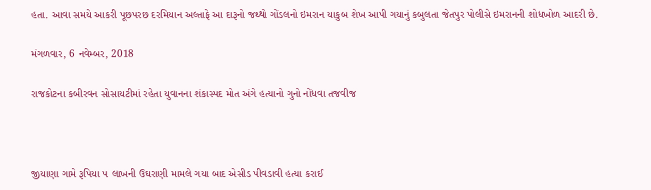હતા. આવા સમયે આકરી પૂછપરછ દરમિયાન અલ્તાફે આ દારૂનો જથ્થો ગોંડલનો ઇમરાન યાકુબ શેખ આપી ગયાનું કબુલતા જેતપુર પોલીસે ઇમરાનની શોધખોળ આદરી છે.

મંગળવાર, 6 નવેમ્બર, 2018

રાજકોટના કબીરવન સોસાયટીમાં રહેતા યુવાનના શંકાસ્પદ મોત અંગે હત્યાનો ગુનો નોંધવા તજવીજ



જીયાણા ગામે રૂપિયા ૫ લાખની ઉઘરાણી મામલે ગયા બાદ એસીડ પીવડાવી હત્યા કરાઈ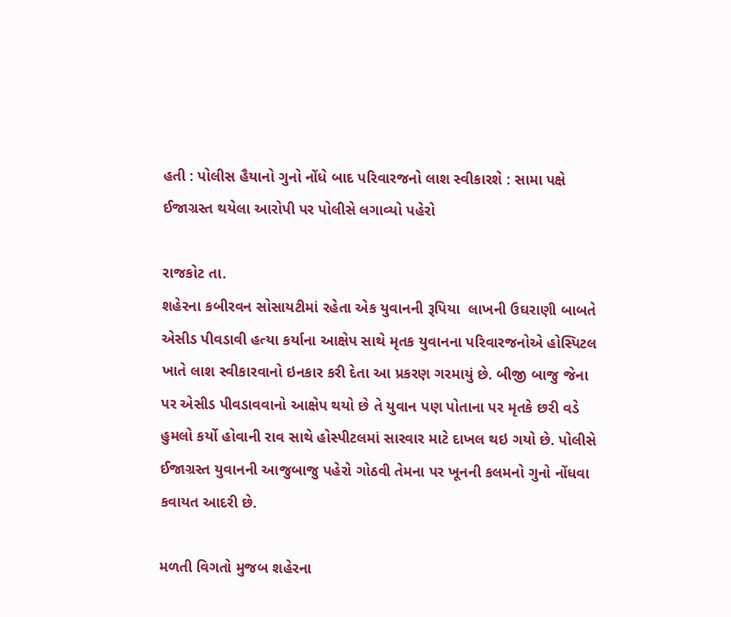હતી : પોલીસ હૈયાનો ગુનો નોંધે બાદ પરિવારજનો લાશ સ્વીકારશે : સામા પક્ષે ઈજાગ્રસ્ત થયેલા આરોપી પર પોલીસે લગાવ્યો પહેરો

રાજકોટ તા.
શહેરના કબીરવન સોસાયટીમાં રહેતા એક યુવાનની રૂપિયા  લાખની ઉઘરાણી બાબતે એસીડ પીવડાવી હત્યા કર્યાના આક્ષેપ સાથે મૃતક યુવાનના પરિવારજનોએ હોસ્પિટલ ખાતે લાશ સ્વીકારવાનો ઇનકાર કરી દેતા આ પ્રકરણ ગરમાયું છે. બીજી બાજુ જેના પર એસીડ પીવડાવવાનો આક્ષેપ થયો છે તે યુવાન પણ પોતાના પર મૃતકે છરી વડે હુમલો કર્યો હોવાની રાવ સાથે હોસ્પીટલમાં સારવાર માટે દાખલ થઇ ગયો છે. પોલીસે ઈજાગ્રસ્ત યુવાનની આજુબાજુ પહેરો ગોઠવી તેમના પર ખૂનની કલમનો ગુનો નોંધવા કવાયત આદરી છે.

મળતી વિગતો મુજબ શહેરના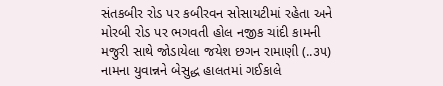સંતકબીર રોડ પર કબીરવન સોસાયટીમાં રહેતા અને મોરબી રોડ પર ભગવતી હોલ નજીક ચાંદી કામની મજુરી સાથે જોડાયેલા જયેશ છગન રામાણી (..૩૫) નામના યુવાન્નને બેસુદ્ધ હાલતમાં ગઈકાલે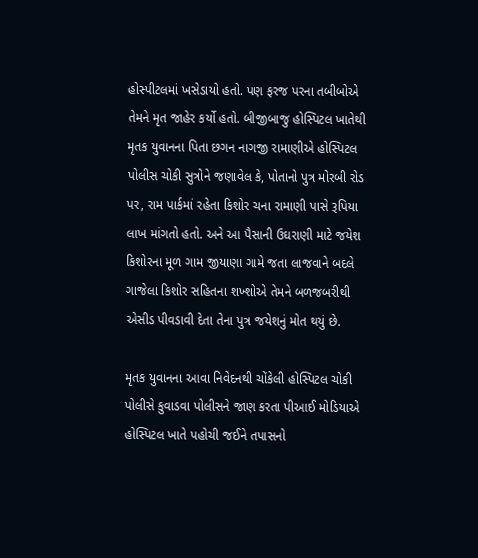હોસ્પીટલમાં ખસેડાયો હતો. પણ ફરજ પરના તબીબોએ તેમને મૃત જાહેર કર્યો હતો. બીજીબાજુ હોસ્પિટલ ખાતેથી મૃતક યુવાનના પિતા છગન નાગજી રામાણીએ હોસ્પિટલ પોલીસ ચોકી સુત્રોને જણાવેલ કે, પોતાનો પુત્ર મોરબી રોડ પર, રામ પાર્કમાં રહેતા કિશોર ચના રામાણી પાસે રૂપિયા  લાખ માંગતો હતો. અને આ પૈસાની ઉઘરાણી માટે જયેશ કિશોરના મૂળ ગામ જીયાણા ગામે જતા લાજવાને બદલે ગાજેલા કિશોર સહિતના શખ્શોએ તેમને બળજબરીથી એસીડ પીવડાવી દેતા તેના પુત્ર જયેશનું મોત થયું છે.

મૃતક યુવાનના આવા નિવેદનથી ચોંકેલી હોસ્પિટલ ચોકી પોલીસે કુવાડવા પોલીસને જાણ કરતા પીઆઈ મોડિયાએ હોસ્પિટલ ખાતે પહોચી જઈને તપાસનો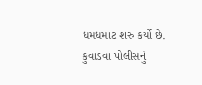ધમધમાટ શરુ કર્યો છે. કુવાડવા પોલીસનું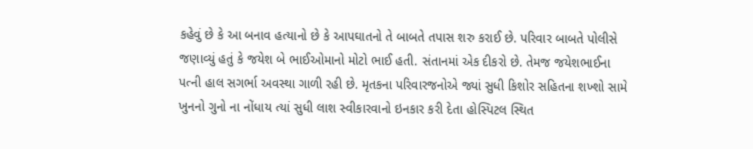કહેવું છે કે આ બનાવ હત્યાનો છે કે આપઘાતનો તે બાબતે તપાસ શરુ કરાઈ છે. પરિવાર બાબતે પોલીસે જણાવ્યું હતું કે જયેશ બે ભાઈઓમાનો મોટો ભાઈ હતી. સંતાનમાં એક દીકરો છે. તેમજ જયેશભાઈના પત્ની હાલ સગર્ભા અવસ્થા ગાળી રહી છે. મૃતકના પરિવારજનોએ જ્યાં સુધી કિશોર સહિતના શખ્શો સામે ખુનનો ગુનો ના નોંધાય ત્યાં સુધી લાશ સ્વીકારવાનો ઇનકાર કરી દેતા હોસ્પિટલ સ્થિત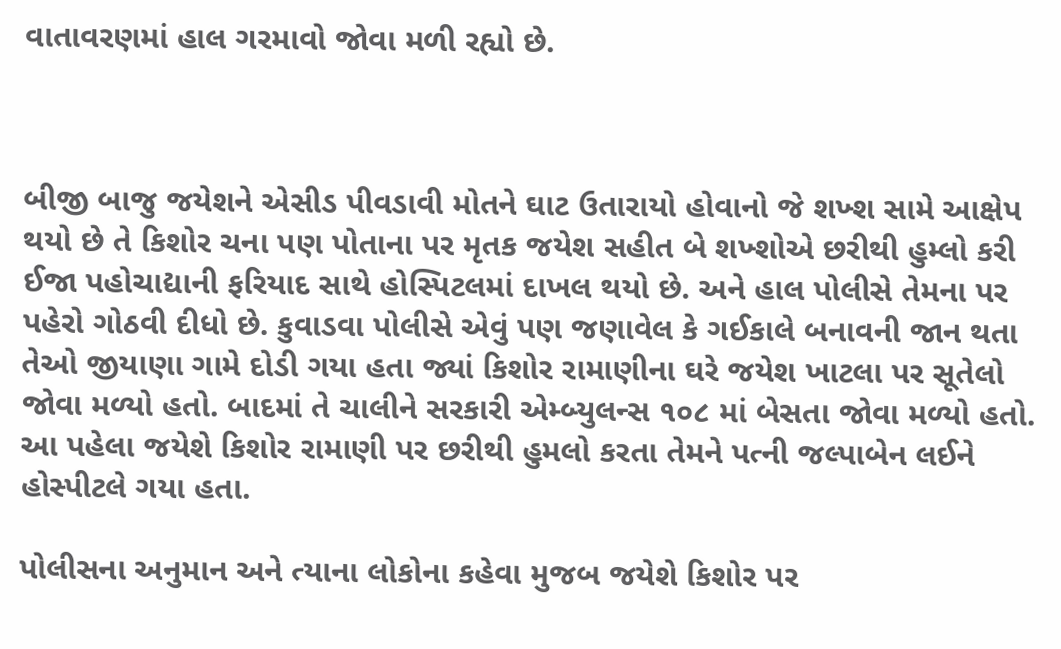વાતાવરણમાં હાલ ગરમાવો જોવા મળી રહ્યો છે.



બીજી બાજુ જયેશને એસીડ પીવડાવી મોતને ઘાટ ઉતારાયો હોવાનો જે શખ્શ સામે આક્ષેપ થયો છે તે કિશોર ચના પણ પોતાના પર મૃતક જયેશ સહીત બે શખ્શોએ છરીથી હુમ્લો કરી ઈજા પહોચાદ્યાની ફરિયાદ સાથે હોસ્પિટલમાં દાખલ થયો છે. અને હાલ પોલીસે તેમના પર પહેરો ગોઠવી દીધો છે. કુવાડવા પોલીસે એવું પણ જણાવેલ કે ગઈકાલે બનાવની જાન થતા તેઓ જીયાણા ગામે દોડી ગયા હતા જ્યાં કિશોર રામાણીના ઘરે જયેશ ખાટલા પર સૂતેલો જોવા મળ્યો હતો. બાદમાં તે ચાલીને સરકારી એમ્બ્યુલન્સ ૧૦૮ માં બેસતા જોવા મળ્યો હતો. આ પહેલા જયેશે કિશોર રામાણી પર છરીથી હુમલો કરતા તેમને પત્ની જલ્પાબેન લઈને હોસ્પીટલે ગયા હતા.

પોલીસના અનુમાન અને ત્યાના લોકોના કહેવા મુજબ જયેશે કિશોર પર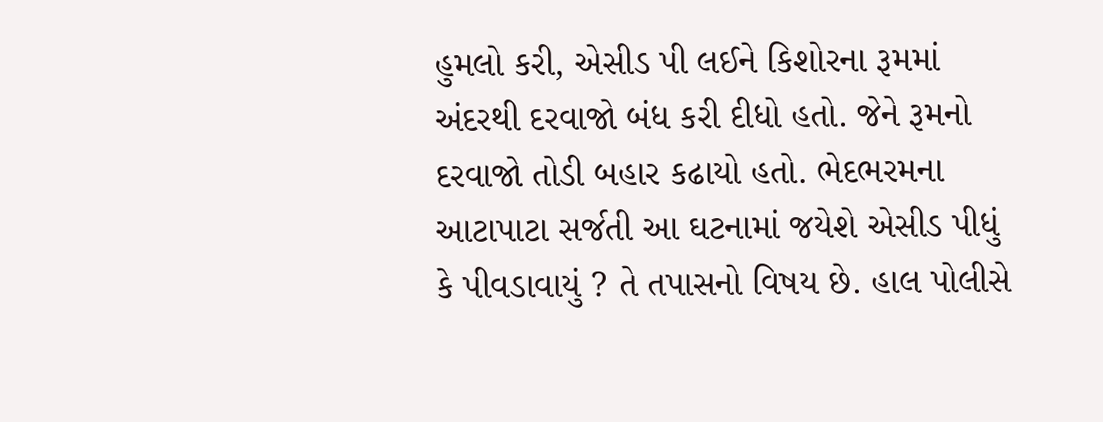હુમલો કરી, એસીડ પી લઈને કિશોરના રૂમમાં અંદરથી દરવાજો બંધ કરી દીધો હતો. જેને રૂમનો દરવાજો તોડી બહાર કઢાયો હતો. ભેદભરમના આટાપાટા સર્જતી આ ઘટનામાં જયેશે એસીડ પીધું કે પીવડાવાયું ? તે તપાસનો વિષય છે. હાલ પોલીસે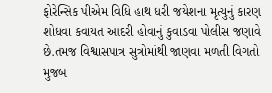ફોરેન્સિક પીએમ વિધિ હાથ ધરી જયેશના મૃત્યુનું કારણ શોધવા કવાયત આદરી હોવાનું કુવાડવા પોલીસ જણાવે છે.તમજ વિશ્વાસપાત્ર સુત્રોમાંથી જાણવા મળતી વિગતો મુજબ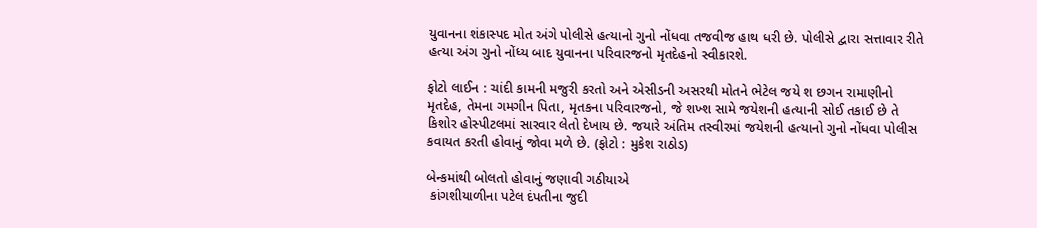યુવાનના શંકાસ્પદ મોત અંગે પોલીસે હત્યાનો ગુનો નોંધવા તજવીજ હાથ ધરી છે. પોલીસે દ્વારા સત્તાવાર રીતે હત્યા અંગ ગુનો નોંધ્ય બાદ યુવાનના પરિવારજનો મૃતદેહનો સ્વીકારશે.

ફોટો લાઈન : ચાંદી કામની મજુરી કરતો અને એસીડની અસરથી મોતને ભેટેલ જયે શ છગન રામાણીનો મૃતદેહ, તેમના ગમગીન પિતા, મૃતકના પરિવારજનો, જે શખ્શ સામે જયેશની હત્યાની સોઈ તકાઈ છે તે કિશોર હોસ્પીટલમાં સારવાર લેતો દેખાય છે. જયારે અંતિમ તસ્વીરમાં જયેશની હત્યાનો ગુનો નોંધવા પોલીસ કવાયત કરતી હોવાનું જોવા મળે છે. (ફોટો : મુકેશ રાઠોડ)

બેન્કમાંથી બોલતો હોવાનું જણાવી ગઠીયાએ
 કાંગશીયાળીના પટેલ દંપતીના જુદી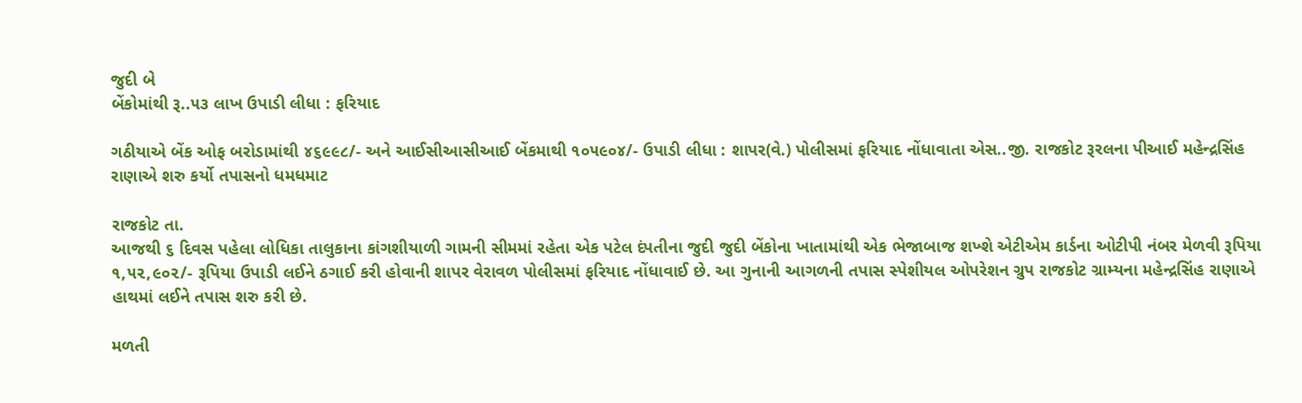જુદી બે
બેંકોમાંથી રૂ..૫૩ લાખ ઉપાડી લીધા : ફરિયાદ

ગઠીયાએ બેંક ઓફ બરોડામાંથી ૪૬૯૯૮/- અને આઈસીઆસીઆઈ બેંકમાથી ૧૦૫૯૦૪/- ઉપાડી લીધા : શાપર(વે.) પોલીસમાં ફરિયાદ નોંધાવાતા એસ..જી. રાજકોટ રૂરલના પીઆઈ મહેન્દ્રસિંહ રાણાએ શરુ કર્યો તપાસનો ધમધમાટ

રાજકોટ તા.
આજથી ૬ દિવસ પહેલા લોધિકા તાલુકાના કાંગશીયાળી ગામની સીમમાં રહેતા એક પટેલ દંપતીના જુદી જુદી બેંકોના ખાતામાંથી એક ભેજાબાજ શખ્શે એટીએમ કાર્ડના ઓટીપી નંબર મેળવી રૂપિયા ૧,૫૨,૯૦૨/- રૂપિયા ઉપાડી લઈને ઠગાઈ કરી હોવાની શાપર વેરાવળ પોલીસમાં ફરિયાદ નોંધાવાઈ છે. આ ગુનાની આગળની તપાસ સ્પેશીયલ ઓપરેશન ગ્રુપ રાજકોટ ગ્રામ્યના મહેન્દ્રસિંહ રાણાએ હાથમાં લઈને તપાસ શરુ કરી છે.

મળતી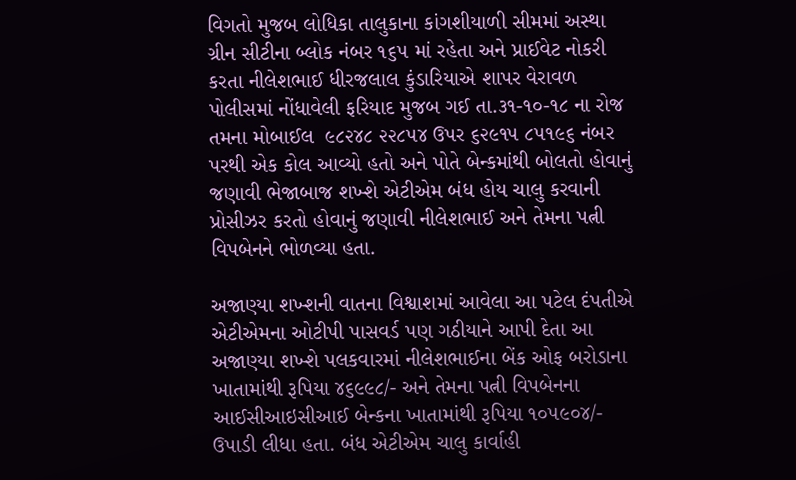વિગતો મુજબ લોધિકા તાલુકાના કાંગશીયાળી સીમમાં અસ્થા ગ્રીન સીટીના બ્લોક નંબર ૧૬૫ માં રહેતા અને પ્રાઈવેટ નોકરી કરતા નીલેશભાઈ ધીરજલાલ કુંડારિયાએ શાપર વેરાવળ પોલીસમાં નોંધાવેલી ફરિયાદ મુજબ ગઈ તા.૩૧-૧૦-૧૮ ના રોજ તમના મોબાઈલ  ૯૮૨૪૮ ૨૨૮૫૪ ઉપર ૬૨૯૧૫ ૮૫૧૯૬ નંબર પરથી એક કોલ આવ્યો હતો અને પોતે બેન્કમાંથી બોલતો હોવાનું જણાવી ભેજાબાજ શખ્શે એટીએમ બંધ હોય ચાલુ કરવાની પ્રોસીઝર કરતો હોવાનું જણાવી નીલેશભાઈ અને તેમના પત્ની વિપબેનને ભોળવ્યા હતા.

અજાણ્યા શખ્શની વાતના વિશ્વાશમાં આવેલા આ પટેલ દંપતીએ એટીએમના ઓટીપી પાસવર્ડ પણ ગઠીયાને આપી દેતા આ અજાણ્યા શખ્શે પલકવારમાં નીલેશભાઈના બેંક ઓફ બરોડાના ખાતામાંથી રૂપિયા ૪૬૯૯૮/- અને તેમના પત્ની વિપબેનના આઈસીઆઇસીઆઈ બેન્કના ખાતામાંથી રૂપિયા ૧૦૫૯૦૪/- ઉપાડી લીધા હતા. બંધ એટીએમ ચાલુ કાર્વાહી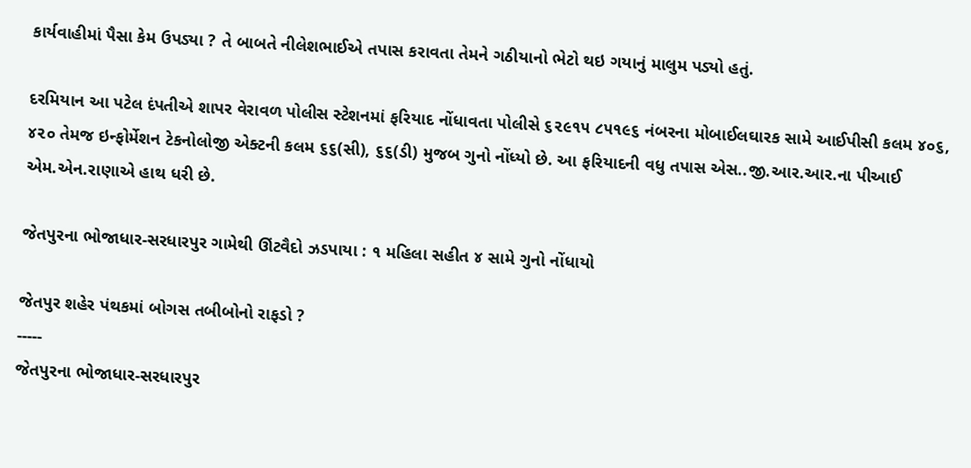કાર્યવાહીમાં પૈસા કેમ ઉપડ્યા ? તે બાબતે નીલેશભાઈએ તપાસ કરાવતા તેમને ગઠીયાનો ભેટો થઇ ગયાનું માલુમ પડ્યો હતું.

દરમિયાન આ પટેલ દંપતીએ શાપર વેરાવળ પોલીસ સ્ટેશનમાં ફરિયાદ નોંધાવતા પોલીસે ૬૨૯૧૫ ૮૫૧૯૬ નંબરના મોબાઈલઘારક સામે આઈપીસી કલમ ૪૦૬, ૪૨૦ તેમજ ઇન્ફોર્મેશન ટેકનોલોજી એક્ટની કલમ ૬૬(સી), ૬૬(ડી) મુજબ ગુનો નોંધ્યો છે. આ ફરિયાદની વધુ તપાસ એસ..જી.આર.આર.ના પીઆઈ એમ.એન.રાણાએ હાથ ધરી છે.

જેતપુરના ભોજાધાર-સરધારપુર ગામેથી ઊંટવૈદો ઝડપાયા : ૧ મહિલા સહીત ૪ સામે ગુનો નોંધાયો

જેતપુર શહેર પંથકમાં બોગસ તબીબોનો રાફડો ?
-----
જેતપુરના ભોજાધાર-સરધારપુર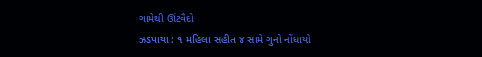ગામેથી ઊંટવૈદો
ઝડપાયા : ૧ મહિલા સહીત ૪ સામે ગુનો નોંધાયો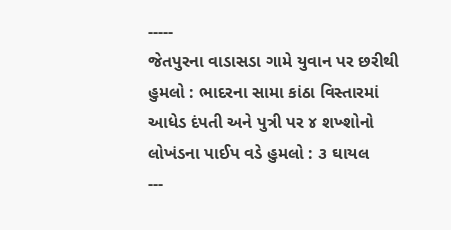-----
જેતપુરના વાડાસડા ગામે યુવાન પર છરીથી હુમલો : ભાદરના સામા કાંઠા વિસ્તારમાં
આધેડ દંપતી અને પુત્રી પર ૪ શખ્શોનો લોખંડના પાઈપ વડે હુમલો : ૩ ઘાયલ
---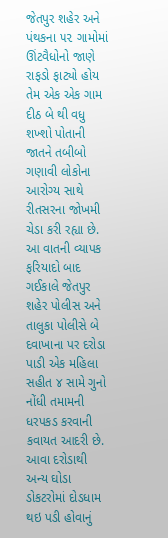જેતપુર શહેર અને પંથકના ૫૨ ગામોમાં ઊંટવૈધોનો જાણે રાફડો ફાટ્યો હોય તેમ એક એક ગામ દીઠ બે થી વધુ શખ્શો પોતાની જાતને તબીબો ગણાવી લોકોના આરોગ્ય સાથે રીતસરના જોખમી ચેડા કરી રહ્યા છે. આ વાતની વ્યાપક ફરિયાદો બાદ ગઈકાલે જેતપુર શહેર પોલીસ અને તાલુકા પોલીસે બે દવાખાના પર દરોડા પાડી એક મહિલા સહીત ૪ સામે ગુનો નોંધી તમામની ધરપકડ કરવાની કવાયત આદરી છે. આવા દરોડાથી અન્ય ઘોડા ડોકટરોમાં દોડધામ થઇ પડી હોવાનું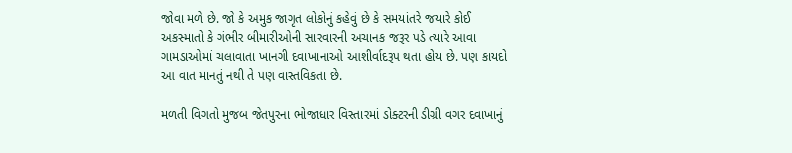જોવા મળે છે. જો કે અમુક જાગૃત લોકોનું કહેવું છે કે સમયાંતરે જયારે કોઈ અકસ્માતો કે ગંભીર બીમારીઓની સારવારની અચાનક જરૂર પડે ત્યારે આવા ગામડાઓમાં ચલાવાતા ખાનગી દવાખાનાઓ આશીર્વાદરૂપ થતા હોય છે. પણ કાયદો આ વાત માનતું નથી તે પણ વાસ્તવિકતા છે.

મળતી વિગતો મુજબ જેતપુરના ભોજાધાર વિસ્તારમાં ડોક્ટરની ડીગ્રી વગર દવાખાનું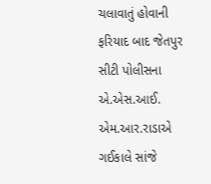ચલાવાતું હોવાની ફરિયાદ બાદ જેતપુર સીટી પોલીસના એ.એસ.આઈ. એમ.આર.રાડાએ ગઈકાલે સાંજે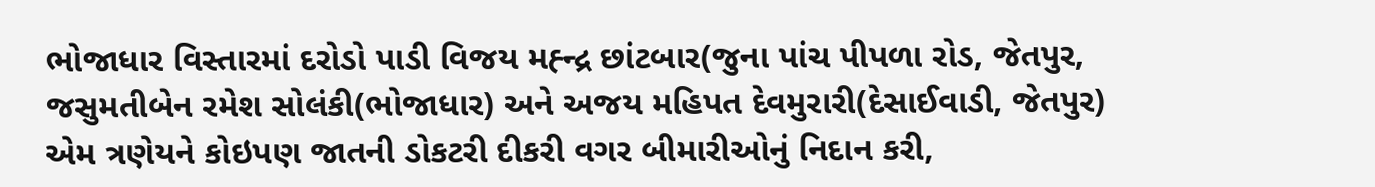ભોજાધાર વિસ્તારમાં દરોડો પાડી વિજય મહ્ન્દ્ર છાંટબાર(જુના પાંચ પીપળા રોડ, જેતપુર, જસુમતીબેન રમેશ સોલંકી(ભોજાધાર) અને અજય મહિપત દેવમુરારી(દેસાઈવાડી, જેતપુર) એમ ત્રણેયને કોઇપણ જાતની ડોકટરી દીકરી વગર બીમારીઓનું નિદાન કરી,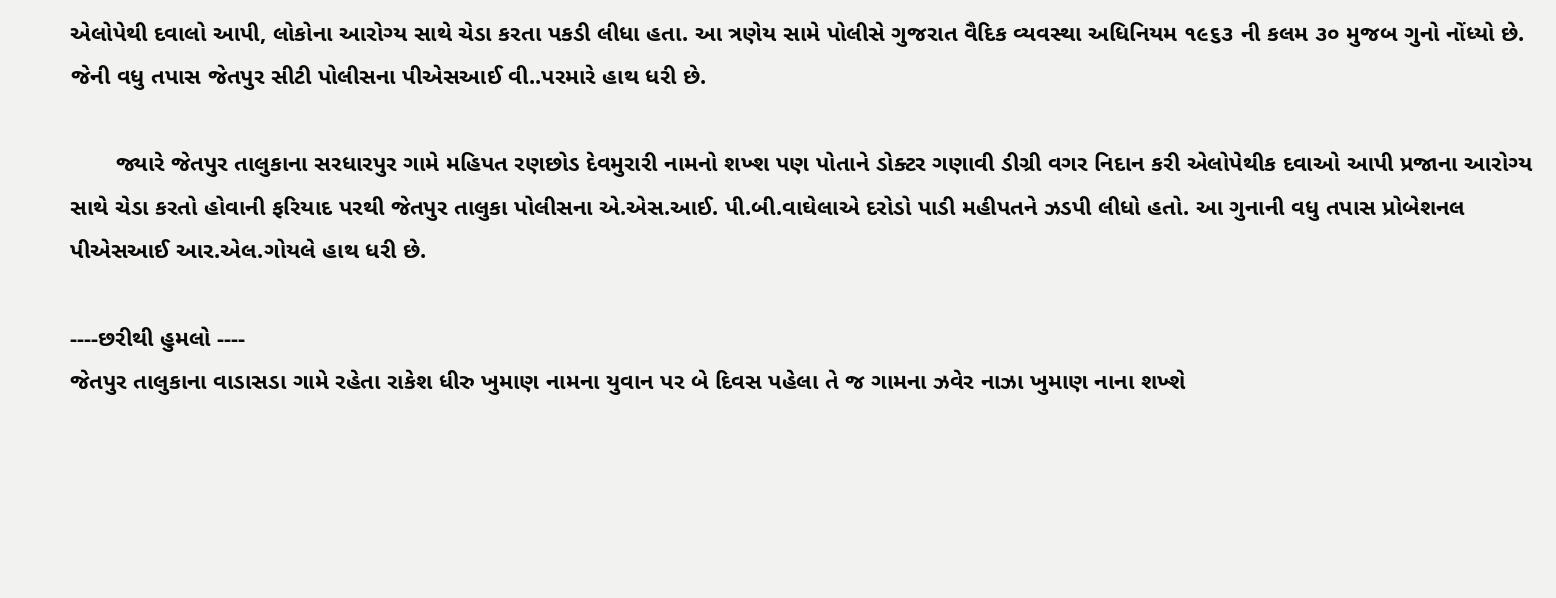એલોપેથી દવાલો આપી, લોકોના આરોગ્ય સાથે ચેડા કરતા પકડી લીધા હતા. આ ત્રણેય સામે પોલીસે ગુજરાત વૈદિક વ્યવસ્થા અધિનિયમ ૧૯૬૩ ની કલમ ૩૦ મુજબ ગુનો નોંધ્યો છે. જેની વધુ તપાસ જેતપુર સીટી પોલીસના પીએસઆઈ વી..પરમારે હાથ ધરી છે.

       જ્યારે જેતપુર તાલુકાના સરધારપુર ગામે મહિપત રણછોડ દેવમુરારી નામનો શખ્શ પણ પોતાને ડોક્ટર ગણાવી ડીગ્રી વગર નિદાન કરી એલોપેથીક દવાઓ આપી પ્રજાના આરોગ્ય સાથે ચેડા કરતો હોવાની ફરિયાદ પરથી જેતપુર તાલુકા પોલીસના એ.એસ.આઈ. પી.બી.વાઘેલાએ દરોડો પાડી મહીપતને ઝડપી લીધો હતો. આ ગુનાની વધુ તપાસ પ્રોબેશનલ પીએસઆઈ આર.એલ.ગોયલે હાથ ધરી છે.

----છરીથી હુમલો ----
જેતપુર તાલુકાના વાડાસડા ગામે રહેતા રાકેશ ધીરુ ખુમાણ નામના યુવાન પર બે દિવસ પહેલા તે જ ગામના ઝવેર નાઝા ખુમાણ નાના શખ્શે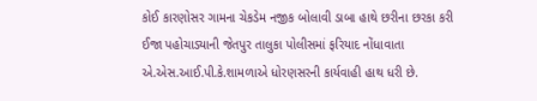કોઈ કારણોસર ગામના ચેકડેમ નજીક બોલાવી ડાબા હાથે છરીના છરકા કરી ઈજા પહોચાડ્યાની જેતપુર તાલુકા પોલીસમાં ફરિયાદ નોંધાવાતા એ.એસ.આઈ.પી.કે.શામળાએ ધોરણસરની કાર્યવાહી હાથ ધરી છે.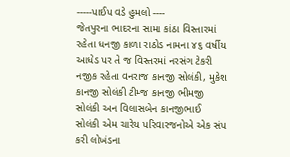-----પાઈપ વડે હુમલો ----
જેતપુરના ભાદરના સામા કાંઠા વિસ્તારમાં રહેતા ધનજી કાળા રાઠોડ નામના ૪૬ વર્ષીય આધેડ પર તે જ વિસ્તરમાં નરસંગ ટેકરી નજીક રહેતા વનરાજ કાનજી સોલંકી, મુકેશ કાનજી સોલંકી ટીમ્જ કાનજી ભીમજી સોલંકી અન વિલાસબેન કાનજીભાઈ સોલંકી એમ ચારેય પરિવારજનોએ એક સંપ કરી લોખંડના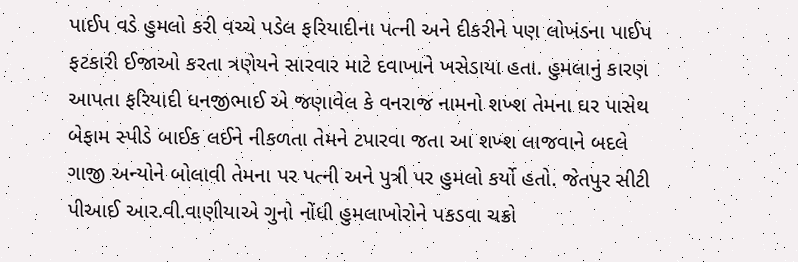પાઈપ વડે હુમલો કરી વચ્ચે પડેલ ફરિયાદીના પત્ની અને દીકરીને પણ લોખંડના પાઈપ ફટકારી ઈજાઓ કરતા ત્રણેયને સારવાર માટે દવાખાને ખસેડાયા હતા. હુમલાનું કારણ આપતા ફરિયાદી ધનજીભાઈ એ જણાવેલ કે વનરાજ નામનો શખ્શ તેમના ઘર પાસેથ બેફામ સ્પીડે બાઈક લઈને નીકળતા તેમને ટપારવા જતા આ શખ્શ લાજવાને બદલે ગાજી અન્યોને બોલાવી તેમના પર પત્ની અને પુત્રી પર હુમલો કર્યો હતો. જેતપુર સીટી પીઆઈ આર.વી.વાણીયાએ ગુનો નોંધી હુમલાખોરોને પકડવા ચક્રો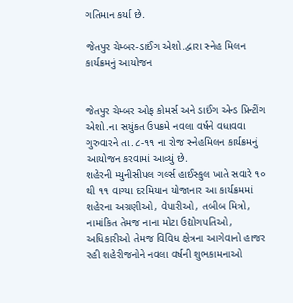ગતિમાન કર્યા છે.

જેતપુર ચેમ્બર-ડાઈંગ એશો.દ્વારા સ્નેહ મિલન કાર્યક્રમનું આયોજન


જેતપુર ચેમ્બર ઓફ કોમર્સ અને ડાઈંગ એન્ડ પ્રિન્ટીંગ એશો.ના સયુંકત ઉપક્રમે નવલા વર્ષને વધાવવા ગુરુવારને તા.૮-૧૧ ના રોજ સ્નેહમિલન કાર્યક્રમનું આયોજન કરવામાં આવ્યું છે.
શહેરની મ્યુનીસીપલ ગર્લ્સ હાઈસ્કુલ ખાતે સવારે ૧૦ થી ૧૧ વાગ્યા દરમિયાન યોજાનાર આ કાર્યક્રમમાં શહેરના અગ્રણીઓ, વેપારીઓ, તબીબ મિત્રો, નામાંકિત તેમજ નાના મોટા ઉદ્યોગપતિઓ, અધિકારીઓ તેમજ વિવિધ ક્ષેત્રના આગેવાનો હાજર રહી શહેરીજનોને નવલા વર્ષની શુભકામનાઓ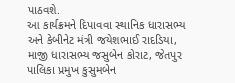પાઠવશે.
આ કાર્યક્રમને દિપાવવા સ્થાનિક ધારાસભ્ય અને કેબીનેટ મંત્રી જયેશભાઈ રાદડિયા, માજી ધારાસભ્ય જસુબેન કોરાટ, જેતપુર પાલિકા પ્રમુખ કુસુમબેન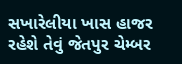સખારેલીયા ખાસ હાજર રહેશે તેવું જેતપુર ચેમ્બર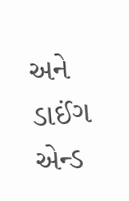અને ડાઈંગ એન્ડ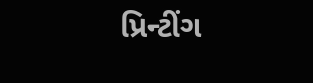પ્રિન્ટીંગ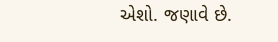એશો. જણાવે છે.